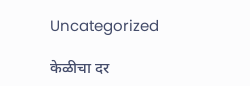Uncategorized

केळीचा दर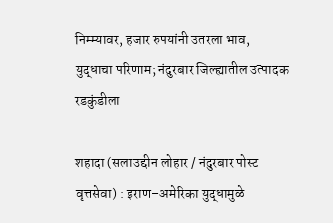निम्‍म्‍यावर, हजार रुपयांनी उतरला भाव, युद्धाचा परिणाम; नंदुरबार जिल्‍ह्यातील उत्‍पादक रडकुंडीला

शहादा (सलाउद्दीन लोहार / नंदुरबार पोस्‍ट वृत्तसेवा) : इराण–अमेरिका युद्धामुळे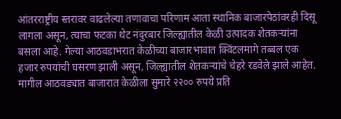आंतरराष्ट्रीय स्तरावर वाढलेल्या तणावाचा परिणाम आता स्थानिक बाजारपेठांवरही दिसू लागला असून, त्याचा फटका थेट नंदुरबार जिल्ह्यातील केळी उत्पादक शेतकऱ्यांना बसला आहे. गेल्या आठवडाभरात केळीच्या बाजारभावात क्‍विंटलमागे तब्‍बल एक हजार रुपयांची घसरण झाली असून, जिल्‍ह्यातील शेतकर्‍यांचे चेहरे रडवेले झाले आहेत.
मागील आठवड्यात बाजारात केळीला सुमारे २२०० रुपये प्रति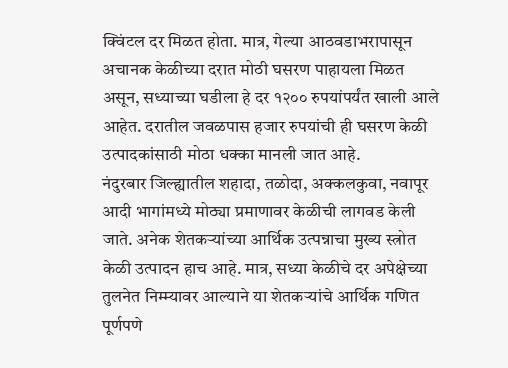क्विंटल दर मिळत होता. मात्र, गेल्‍या आठवडाभरापासून अचानक केळीच्‍या दरात मोठी घसरण पाहायला मिळत असून, सध्‍याच्‍या घडीला हे दर १२०० रुपयांपर्यंत खाली आले आहेत. दरातील जवळपास हजार रुपयांची ही घसरण केळी उत्पादकांसाठी मोठा धक्का मानली जात आहे.
नंदुरबार जिल्ह्यातील शहादा, तळोदा, अक्कलकुवा, नवापूर आदी भागांमध्ये मोठ्या प्रमाणावर केळीची लागवड केली जाते. अनेक शेतकर्‍यांच्‍या आर्थिक उत्‍पन्नाचा मुख्‍य स्‍त्रोत केळी उत्पादन हाच आहे. मात्र, सध्या केळीचे दर अपेक्षेच्‍या तुलनेत निम्‍म्‍यावर आल्‍याने या शेतकऱ्यांचे आर्थिक गणित पूर्णपणे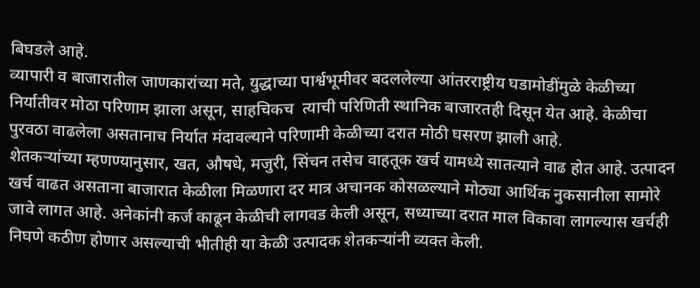बिघडले आहे.
व्यापारी व बाजारातील जाणकारांच्या मते, युद्धाच्‍या पार्श्वभूमीवर बदललेल्‍या आंतरराष्ट्रीय घडामोडींमुळे केळीच्‍या निर्यातीवर मोठा परिणाम झाला असून, साहचिकच  त्‍याची परिणिती स्‍थानिक बाजारतही दिसून येत आहे. केळीचा पुरवठा वाढलेला असतानाच निर्यात मंदावल्याने परिणामी केळीच्‍या दरात मोठी घसरण झाली आहे.
शेतकऱ्यांच्‍या म्‍हणण्‍यानुसार, खत, औषधे, मजुरी, सिंचन तसेच वाहतूक खर्च यामध्ये सातत्याने वाढ होत आहे. उत्पादन खर्च वाढत असताना बाजारात केळीला मिळणारा दर मात्र अचानक कोसळल्याने मोठ्या आर्थिक नुकसानीला सामोरे जावे लागत आहे. अनेकांनी कर्ज काढून केळीची लागवड केली असून, सध्याच्या दरात माल विकावा लागल्यास खर्चही निघणे कठीण होणार असल्याची भीतीही या केळी उत्‍पादक शेतकर्‍यांनी व्यक्त केली.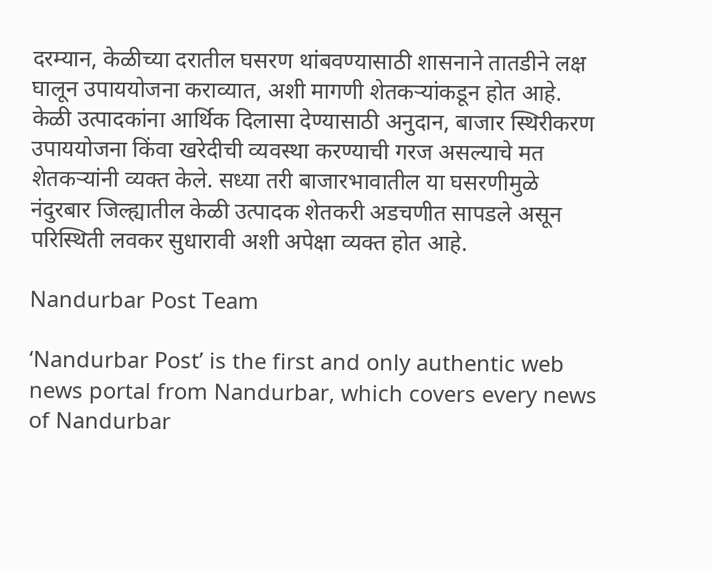दरम्यान, केळीच्या दरातील घसरण थांबवण्यासाठी शासनाने तातडीने लक्ष घालून उपाययोजना कराव्यात, अशी मागणी शेतकर्‍यांकडून होत आहे. केळी उत्पादकांना आर्थिक दिलासा देण्यासाठी अनुदान, बाजार स्थिरीकरण उपाययोजना किंवा खरेदीची व्यवस्था करण्याची गरज असल्याचे मत शेतकऱ्यांनी व्यक्त केले. सध्या तरी बाजारभावातील या घसरणीमुळे नंदुरबार जिल्ह्यातील केळी उत्पादक शेतकरी अडचणीत सापडले असून परिस्थिती लवकर सुधारावी अशी अपेक्षा व्यक्त होत आहे.

Nandurbar Post Team

‘Nandurbar Post’ is the first and only authentic web news portal from Nandurbar, which covers every news of Nandurbar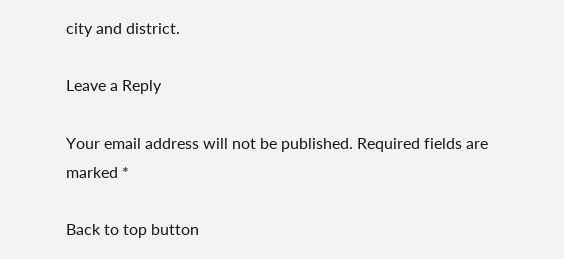city and district.

Leave a Reply

Your email address will not be published. Required fields are marked *

Back to top button